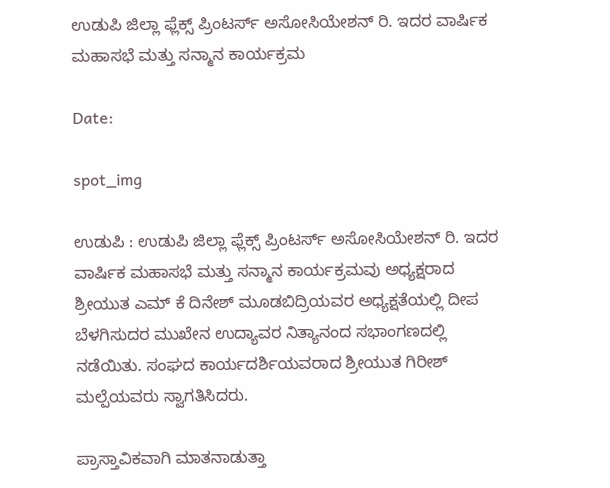ಉಡುಪಿ ಜಿಲ್ಲಾ ಫ್ಲೆಕ್ಸ್ ಪ್ರಿಂಟರ್ಸ್ ಅಸೋಸಿಯೇಶನ್ ರಿ. ಇದರ ವಾರ್ಷಿಕ ಮಹಾಸಭೆ ಮತ್ತು ಸನ್ಮಾನ ಕಾರ್ಯಕ್ರಮ

Date:

spot_img

ಉಡುಪಿ : ಉಡುಪಿ ಜಿಲ್ಲಾ ಫ್ಲೆಕ್ಸ್ ಪ್ರಿಂಟರ್ಸ್ ಅಸೋಸಿಯೇಶನ್ ರಿ. ಇದರ ವಾರ್ಷಿಕ ಮಹಾಸಭೆ ಮತ್ತು ಸನ್ಮಾನ ಕಾರ್ಯಕ್ರಮವು ಅಧ್ಯಕ್ಷರಾದ ಶ್ರೀಯುತ ಎಮ್ ಕೆ ದಿನೇಶ್ ಮೂಡಬಿದ್ರಿಯವರ ಅಧ್ಯಕ್ಷತೆಯಲ್ಲಿ ದೀಪ ಬೆಳಗಿಸುದರ ಮುಖೇನ ಉದ್ಯಾವರ ನಿತ್ಯಾನಂದ ಸಭಾಂಗಣದಲ್ಲಿ ನಡೆಯಿತು. ಸಂಘದ ಕಾರ್ಯದರ್ಶಿಯವರಾದ ಶ್ರೀಯುತ ಗಿರೀಶ್ ಮಲ್ಪೆಯವರು ಸ್ವಾಗತಿಸಿದರು.

ಪ್ರಾಸ್ತಾವಿಕವಾಗಿ ಮಾತನಾಡುತ್ತಾ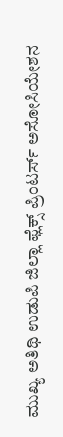ಮುಖ್ಯ ಅತಿಥಿ ಉಡುಪಿ ಜಿಲ್ಲಾ ಫ್ಲೆಕ್ಸ್ ಪ್ರಿಂಟರ್ಸ್ ಅಸೋಸಿಯೇಶನ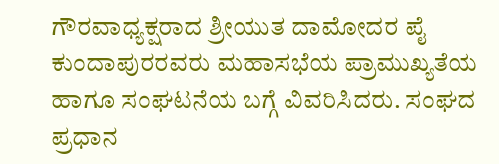ಗೌರವಾಧ್ಯಕ್ಷರಾದ ಶ್ರೀಯುತ ದಾಮೋದರ ಪೈ ಕುಂದಾಪುರರವರು ಮಹಾಸಭೆಯ ಪ್ರಾಮುಖ್ಯತೆಯ ಹಾಗೂ ಸಂಘಟನೆಯ ಬಗ್ಗೆ ವಿವರಿಸಿದರು. ಸಂಘದ ಪ್ರಧಾನ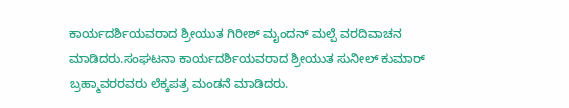ಕಾರ್ಯದರ್ಶಿಯವರಾದ ಶ್ರೀಯುತ ಗಿರೀಶ್ ಮೖಂದನ್ ಮಲ್ಪೆ ವರದಿವಾಚನ ಮಾಡಿದರು.ಸಂಘಟನಾ ಕಾರ್ಯದರ್ಶಿಯವರಾದ ಶ್ರೀಯುತ ಸುನೀಲ್ ಕುಮಾರ್ ಬ್ರಹ್ಮಾವರರವರು ಲೆಕ್ಕಪತ್ರ ಮಂಡನೆ ಮಾಡಿದರು.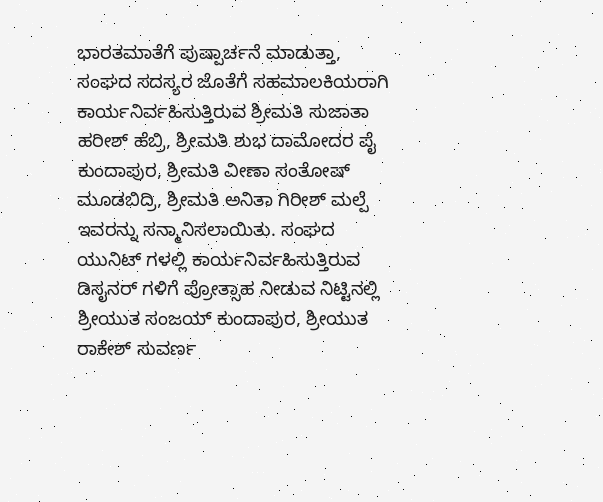ಭಾರತಮಾತೆಗೆ ಪುಷ್ಪಾರ್ಚನೆ ಮಾಡುತ್ತಾ, ಸಂಘದ ಸದಸ್ಯರ ಜೊತೆಗೆ ಸಹಮಾಲಕಿಯರಾಗಿ ಕಾರ್ಯನಿರ್ವಹಿಸುತ್ತಿರುವ ಶ್ರೀಮತಿ ಸುಜಾತಾ ಹರೀಶ್ ಹೆಬ್ರಿ, ಶ್ರೀಮತಿ ಶುಭ ದಾಮೋದರ ಪೈ ಕುಂದಾಪುರ, ಶ್ರೀಮತಿ ವೀಣಾ ಸಂತೋಷ್ ಮೂಡಬಿದ್ರಿ, ಶ್ರೀಮತಿ ಅನಿತಾ ಗಿರೀಶ್ ಮಲ್ಪೆ ಇವರನ್ನು ಸನ್ಮಾನಿಸಲಾಯಿತು. ಸಂಘದ ಯುನಿಟ್ ಗಳಲ್ಲಿ ಕಾರ್ಯನಿರ್ವಹಿಸುತ್ತಿರುವ ಡಿಸೖನರ್ ಗಳಿಗೆ ಪ್ರೋತ್ಸಾಹ ನೀಡುವ ನಿಟ್ಟಿನಲ್ಲಿ ಶ್ರೀಯುತ ಸಂಜಯ್ ಕುಂದಾಪುರ, ಶ್ರೀಯುತ ರಾಕೇಶ್ ಸುವರ್ಣ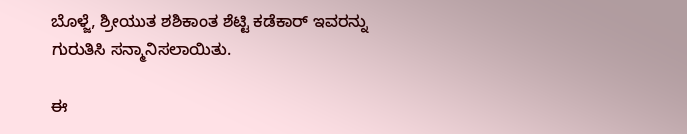ಬೊಳ್ಜೆ, ಶ್ರೀಯುತ ಶಶಿಕಾಂತ ಶೆಟ್ಟಿ ಕಡೆಕಾರ್ ಇವರನ್ನು ಗುರುತಿಸಿ ಸನ್ಮಾನಿಸಲಾಯಿತು.

ಈ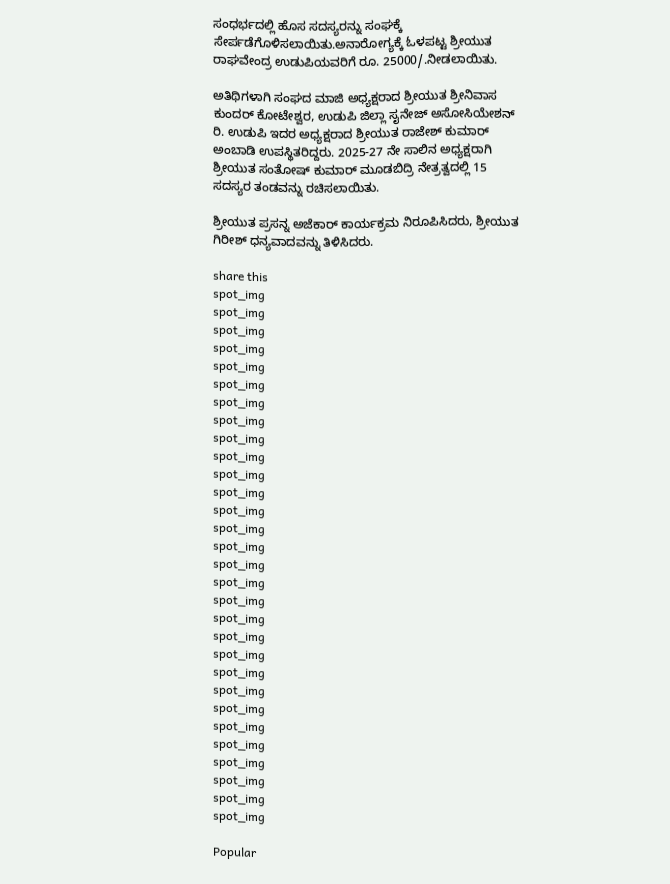ಸಂಧರ್ಭದಲ್ಲಿ ಹೊಸ ಸದಸ್ಯರನ್ನು ಸಂಘಕ್ಕೆ ಸೇರ್ಪಡೆಗೊಳಿಸಲಾಯಿತು.ಅನಾರೋಗ್ಯಕ್ಕೆ ಓಳಪಟ್ಟ ಶ್ರೀಯುತ ರಾಘವೇಂದ್ರ ಉಡುಪಿಯವರಿಗೆ ರೂ. 25000/.ನೀಡಲಾಯಿತು.

ಅತಿಥಿಗಳಾಗಿ ಸಂಘದ ಮಾಜಿ ಅಧ್ಯಕ್ಷರಾದ ಶ್ರೀಯುತ ಶ್ರೀನಿವಾಸ ಕುಂದರ್ ಕೋಟೇಶ್ವರ, ಉಡುಪಿ ಜಿಲ್ಲಾ ಸೖನೇಜ್ ಅಸೋಸಿಯೇಶನ್ ರಿ. ಉಡುಪಿ ಇದರ ಅಧ್ಯಕ್ಷರಾದ ಶ್ರೀಯುತ ರಾಜೇಶ್ ಕುಮಾರ್ ಅಂಬಾಡಿ ಉಪಸ್ಥಿತರಿದ್ದರು. 2025-27 ನೇ ಸಾಲಿನ ಅಧ್ಯಕ್ಷರಾಗಿ ಶ್ರೀಯುತ ಸಂತೋಷ್ ಕುಮಾರ್ ಮೂಡಬಿದ್ರಿ ನೇತ್ರತ್ವದಲ್ಲಿ 15 ಸದಸ್ಯರ ತಂಡವನ್ನು ರಚಿಸಲಾಯಿತು.

ಶ್ರೀಯುತ ಪ್ರಸನ್ನ ಅಜೆಕಾರ್ ಕಾರ್ಯಕ್ರಮ ನಿರೂಪಿಸಿದರು, ಶ್ರೀಯುತ ಗಿರೀಶ್ ಧನ್ಯವಾದವನ್ನು ತಿಳಿಸಿದರು.

share this
spot_img
spot_img
spot_img
spot_img
spot_img
spot_img
spot_img
spot_img
spot_img
spot_img
spot_img
spot_img
spot_img
spot_img
spot_img
spot_img
spot_img
spot_img
spot_img
spot_img
spot_img
spot_img
spot_img
spot_img
spot_img
spot_img
spot_img
spot_img
spot_img
spot_img

Popular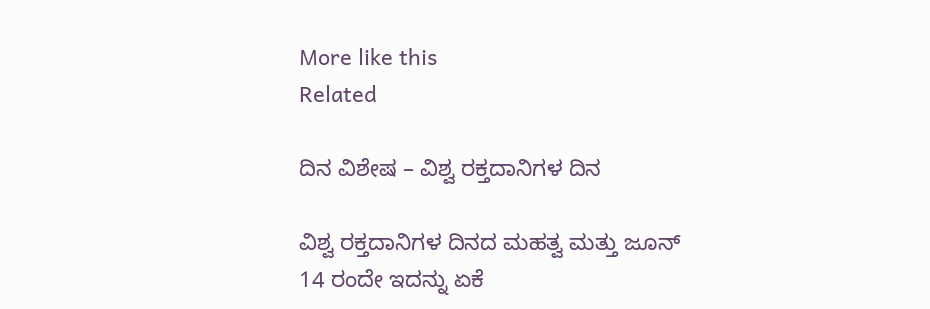More like this
Related

ದಿನ ವಿಶೇಷ – ವಿಶ್ವ ರಕ್ತದಾನಿಗಳ ದಿನ

ವಿಶ್ವ ರಕ್ತದಾನಿಗಳ ದಿನದ ಮಹತ್ವ ಮತ್ತು ಜೂನ್ 14 ರಂದೇ ಇದನ್ನು ಏಕೆ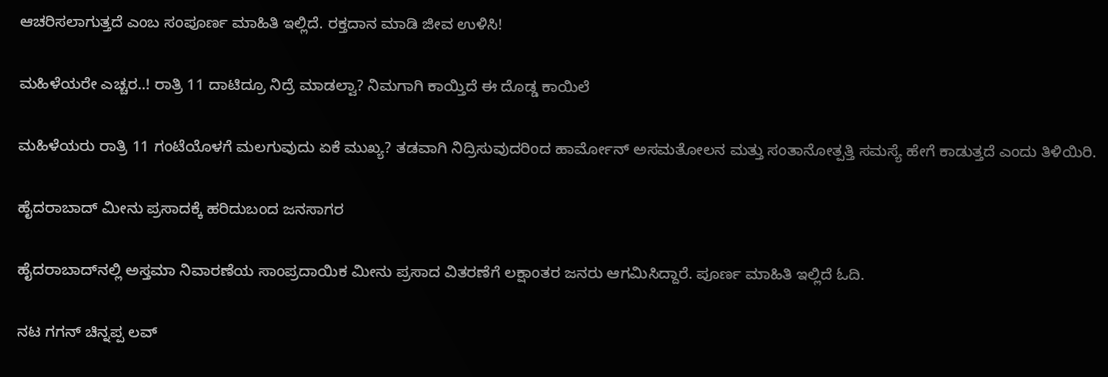ಆಚರಿಸಲಾಗುತ್ತದೆ ಎಂಬ ಸಂಪೂರ್ಣ ಮಾಹಿತಿ ಇಲ್ಲಿದೆ. ರಕ್ತದಾನ ಮಾಡಿ ಜೀವ ಉಳಿಸಿ!

ಮಹಿಳೆಯರೇ ಎಚ್ಚರ..! ರಾತ್ರಿ 11 ದಾಟಿದ್ರೂ ನಿದ್ರೆ ಮಾಡಲ್ವಾ? ನಿಮಗಾಗಿ ಕಾಯ್ತಿದೆ ಈ ದೊಡ್ಡ ಕಾಯಿಲೆ

ಮಹಿಳೆಯರು ರಾತ್ರಿ 11 ಗಂಟೆಯೊಳಗೆ ಮಲಗುವುದು ಏಕೆ ಮುಖ್ಯ? ತಡವಾಗಿ ನಿದ್ರಿಸುವುದರಿಂದ ಹಾರ್ಮೋನ್ ಅಸಮತೋಲನ ಮತ್ತು ಸಂತಾನೋತ್ಪತ್ತಿ ಸಮಸ್ಯೆ ಹೇಗೆ ಕಾಡುತ್ತದೆ ಎಂದು ತಿಳಿಯಿರಿ.

ಹೈದರಾಬಾದ್ ಮೀನು ಪ್ರಸಾದಕ್ಕೆ ಹರಿದುಬಂದ ಜನಸಾಗರ

ಹೈದರಾಬಾದ್‌ನಲ್ಲಿ ಅಸ್ತಮಾ ನಿವಾರಣೆಯ ಸಾಂಪ್ರದಾಯಿಕ ಮೀನು ಪ್ರಸಾದ ವಿತರಣೆಗೆ ಲಕ್ಷಾಂತರ ಜನರು ಆಗಮಿಸಿದ್ದಾರೆ. ಪೂರ್ಣ ಮಾಹಿತಿ ಇಲ್ಲಿದೆ ಓದಿ.

ನಟ ಗಗನ್ ಚಿನ್ನಪ್ಪ ಲವ್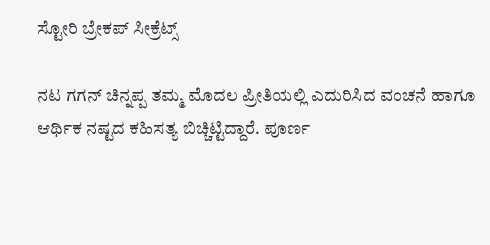ಸ್ಟೋರಿ ಬ್ರೇಕಪ್ ಸೀಕ್ರೆಟ್ಸ್

ನಟ ಗಗನ್ ಚಿನ್ನಪ್ಪ ತಮ್ಮ ಮೊದಲ ಪ್ರೀತಿಯಲ್ಲಿ ಎದುರಿಸಿದ ವಂಚನೆ ಹಾಗೂ ಆರ್ಥಿಕ ನಷ್ಟದ ಕಹಿಸತ್ಯ ಬಿಚ್ಚಿಟ್ಟಿದ್ದಾರೆ. ಪೂರ್ಣ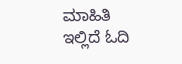ಮಾಹಿತಿ ಇಲ್ಲಿದೆ ಓದಿ